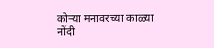कोऱ्या मनावरच्या काळ्या नोंदी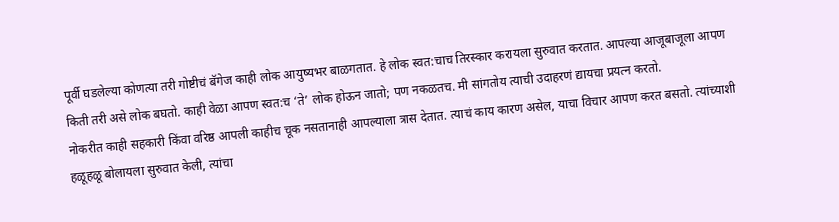पूर्वी घडलेल्या कोणत्या तरी गोष्टीचं बॅगेज काही लोक आयुष्यभर बाळगतात. हे लोक स्वत:चाच तिरस्कार करायला सुरुवात करतात. आपल्या आजूबाजूला आपण किती तरी असे लोक बघतो. काही वेळा आपण स्वत:च ‘ते’ लोक होऊन जातो; पण नकळतच. मी सांगतोय त्याची उदाहरणं द्यायचा प्रयत्न करतो.
नोकरीत काही सहकारी किंवा वरिष्ठ आपली काहीच चूक नसतानाही आपल्याला त्रास देतात. त्याचं काय कारण असेल, याचा विचार आपण करत बसतो. त्यांच्याशी हळूहळू बोलायला सुरुवात केली, त्यांचा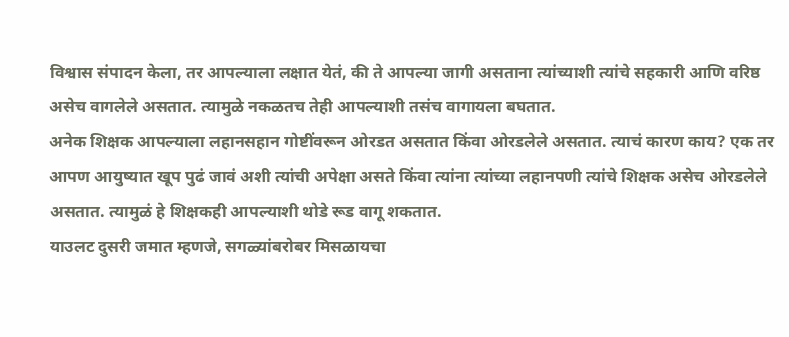विश्वास संपादन केला, तर आपल्याला लक्षात येतं, की ते आपल्या जागी असताना त्यांच्याशी त्यांचे सहकारी आणि वरिष्ठ असेच वागलेले असतात. त्यामुळे नकळतच तेही आपल्याशी तसंच वागायला बघतात.
अनेक शिक्षक आपल्याला लहानसहान गोष्टींवरून ओरडत असतात किंवा ओरडलेले असतात. त्याचं कारण काय? एक तर आपण आयुष्यात खूप पुढं जावं अशी त्यांची अपेक्षा असते किंवा त्यांना त्यांच्या लहानपणी त्यांचे शिक्षक असेच ओरडलेले असतात. त्यामुळं हे शिक्षकही आपल्याशी थोडे रूड वागू शकतात.
याउलट दुसरी जमात म्हणजे, सगळ्यांबरोबर मिसळायचा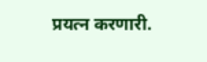प्रयत्न करणारी.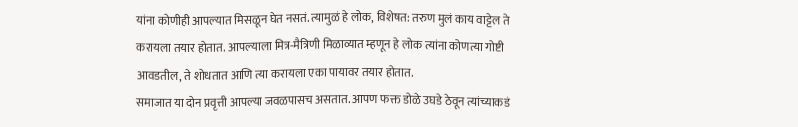यांना कोणीही आपल्यात मिसळून घेत नसतं. त्यामुळं हे लोक, विशेषत: तरुण मुलं काय वाट्टेल ते करायला तयार होतात. आपल्याला मित्र-मैत्रिणी मिळाव्यात म्हणून हे लोक त्यांना कोणत्या गोष्टी आवडतील, ते शोधतात आणि त्या करायला एका पायावर तयार होतात.
समाजात या दोन प्रवृत्ती आपल्या जवळपासच असतात. आपण फक्त डोळे उघडे ठेवून त्यांच्याकडं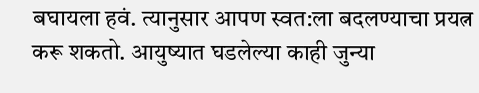बघायला हवं. त्यानुसार आपण स्वत:ला बदलण्याचा प्रयत्न करू शकतो. आयुष्यात घडलेल्या काही जुन्या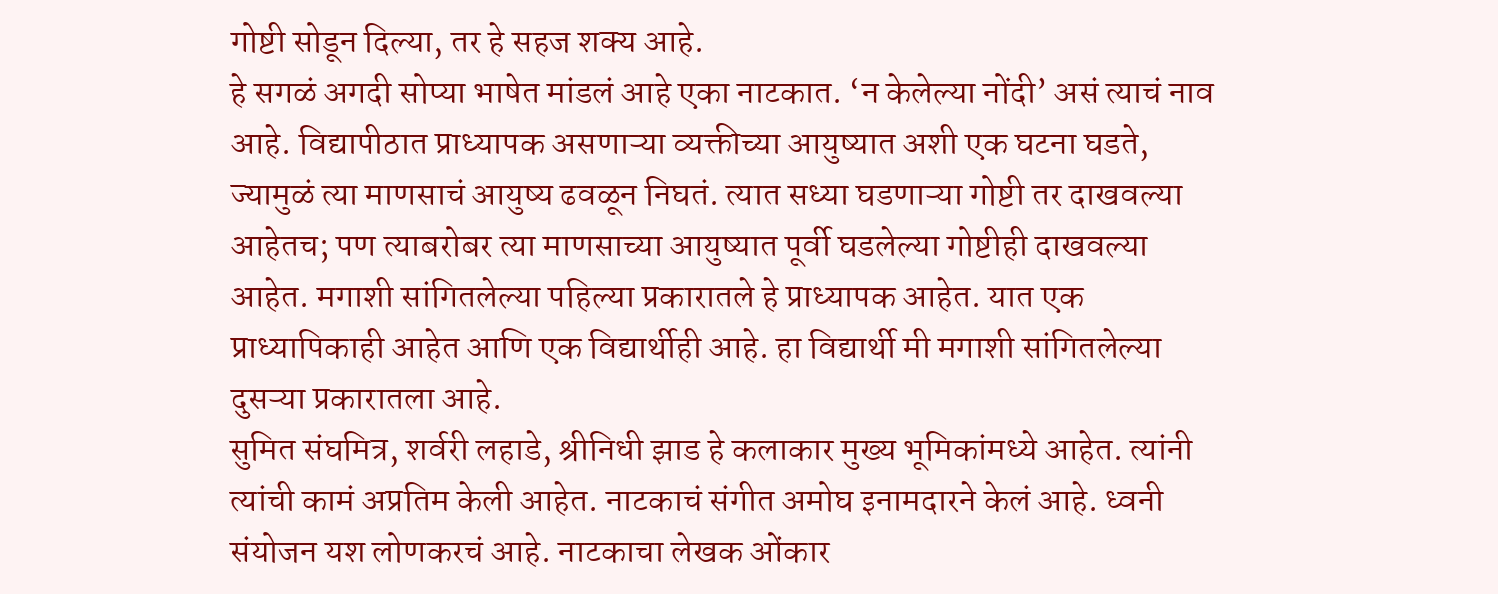गोष्टी सोडून दिल्या, तर हे सहज शक्य आहे.
हे सगळं अगदी सोप्या भाषेत मांडलं आहे एका नाटकात. ‘न केलेल्या नोंदी’ असं त्याचं नाव आहे. विद्यापीठात प्राध्यापक असणाऱ्या व्यक्तीच्या आयुष्यात अशी एक घटना घडते, ज्यामुळं त्या माणसाचं आयुष्य ढवळून निघतं. त्यात सध्या घडणाऱ्या गोष्टी तर दाखवल्या आहेतच; पण त्याबरोबर त्या माणसाच्या आयुष्यात पूर्वी घडलेल्या गोष्टीही दाखवल्या आहेत. मगाशी सांगितलेल्या पहिल्या प्रकारातले हे प्राध्यापक आहेत. यात एक प्राध्यापिकाही आहेत आणि एक विद्यार्थीही आहे. हा विद्यार्थी मी मगाशी सांगितलेल्या दुसऱ्या प्रकारातला आहे.
सुमित संघमित्र, शर्वरी लहाडे, श्रीनिधी झाड हे कलाकार मुख्य भूमिकांमध्ये आहेत. त्यांनी त्यांची कामं अप्रतिम केली आहेत. नाटकाचं संगीत अमोघ इनामदारने केलं आहे. ध्वनी संयोजन यश लोणकरचं आहे. नाटकाचा लेखक ओंकार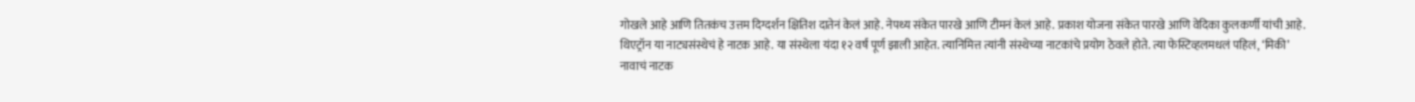गोखले आहे आणि तितकंच उत्तम दिग्दर्शन क्षितिश दातेनं केलं आहे. नेपथ्य संकेत पारखे आणि टीमनं केलं आहे. प्रकाश योजना संकेत पारखे आणि वेदिका कुलकर्णी यांची आहे.
थिएट्रॉन या नाट्यसंस्थेचं हे नाटक आहे. या संस्थेला यंदा १२ वर्षं पूर्ण झाली आहेत. त्यानिमित्त त्यांनी संस्थेच्या नाटकांचे प्रयोग ठेवले होते. त्या फेस्टिव्हलमधलं पहिलं, ‘मिकी’ नावाचं नाटक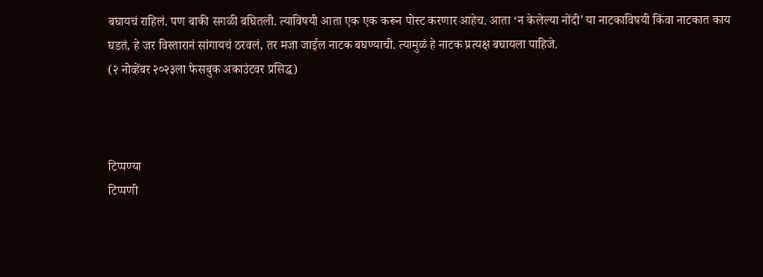बघायचं राहिलं. पण बाकी सगळी बघितली. त्याविषयी आता एक एक करून पोस्ट करणार आहेच. आता ‘न केलेल्या नोंदी’ या नाटकाविषयी किंवा नाटकात काय घडतं, हे जर विस्तारानं सांगायचं ठरवलं, तर मजा जाईल नाटक बघण्याची. त्यामुळं हे नाटक प्रत्यक्ष बघायला पाहिजे.
(२ नोव्हेंबर २०२३ला फेसबुक अकाउंटवर प्रसिद्ध)



टिप्पण्या
टिप्पणी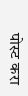पोस्ट करा